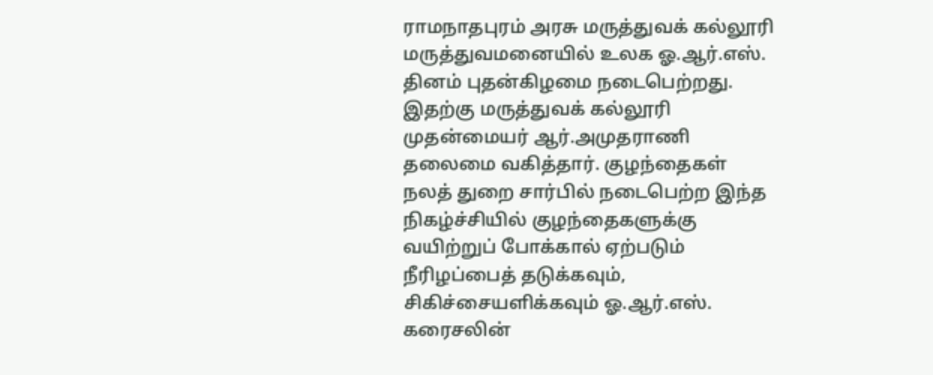ராமநாதபுரம் அரசு மருத்துவக் கல்லூரி மருத்துவமனையில் உலக ஓ.ஆர்.எஸ். தினம் புதன்கிழமை நடைபெற்றது.
இதற்கு மருத்துவக் கல்லூரி முதன்மையர் ஆர்.அமுதராணி தலைமை வகித்தார். குழந்தைகள் நலத் துறை சார்பில் நடைபெற்ற இந்த நிகழ்ச்சியில் குழந்தைகளுக்கு வயிற்றுப் போக்கால் ஏற்படும் நீரிழப்பைத் தடுக்கவும், சிகிச்சையளிக்கவும் ஓ.ஆர்.எஸ். கரைசலின்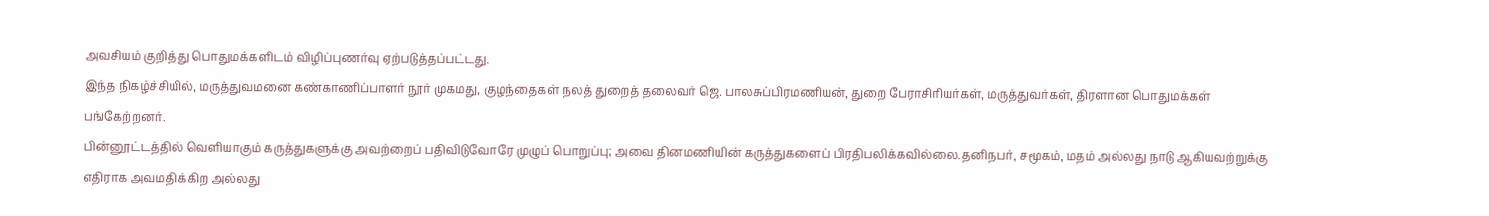அவசியம் குறித்து பொதுமக்களிடம் விழிப்புணர்வு ஏற்படுத்தப்பட்டது.
இந்த நிகழ்ச்சியில், மருத்துவமனை கண்காணிப்பாளர் நூர் முகமது, குழந்தைகள் நலத் துறைத் தலைவர் ஜெ. பாலசுப்பிரமணியன், துறை பேராசிரியர்கள், மருத்துவர்கள், திரளான பொதுமக்கள் பங்கேற்றனர்.
பின்னூட்டத்தில் வெளியாகும் கருத்துகளுக்கு அவற்றைப் பதிவிடுவோரே முழுப் பொறுப்பு; அவை தினமணியின் கருத்துகளைப் பிரதிபலிக்கவில்லை.தனிநபர், சமூகம், மதம் அல்லது நாடு ஆகியவற்றுக்கு எதிராக அவமதிக்கிற அல்லது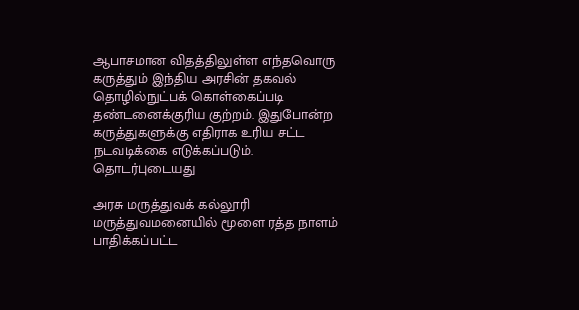ஆபாசமான விதத்திலுள்ள எந்தவொரு கருத்தும் இந்திய அரசின் தகவல் தொழில்நுட்பக் கொள்கைப்படி தண்டனைக்குரிய குற்றம். இதுபோன்ற கருத்துகளுக்கு எதிராக உரிய சட்ட நடவடிக்கை எடுக்கப்படும்.
தொடர்புடையது

அரசு மருத்துவக் கல்லூரி மருத்துவமனையில் மூளை ரத்த நாளம் பாதிக்கப்பட்ட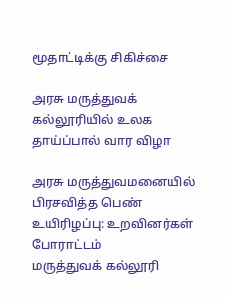மூதாட்டிக்கு சிகிச்சை

அரசு மருத்துவக் கல்லூரியில் உலக தாய்ப்பால் வார விழா

அரசு மருத்துவமனையில் பிரசவித்த பெண் உயிரிழப்பு: உறவினர்கள் போராட்டம்
மருத்துவக் கல்லூரி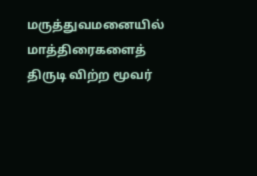மருத்துவமனையில் மாத்திரைகளைத் திருடி விற்ற மூவர்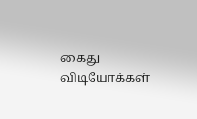கைது
விடியோக்கள்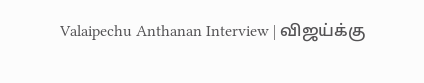Valaipechu Anthanan Interview | விஜய்க்கு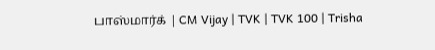பாஸ்மார்க் | CM Vijay | TVK | TVK 100 | Trisha